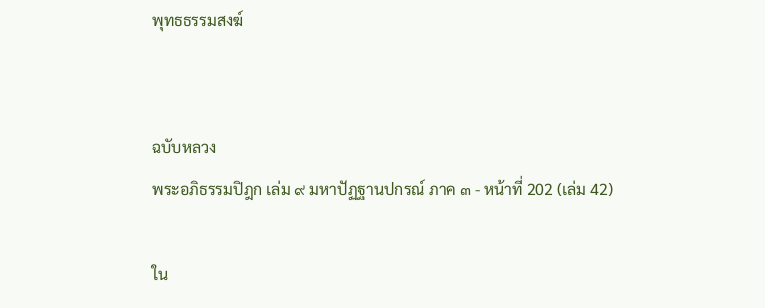พุทธธรรมสงฆ์


ฉบับหลวง
พระอภิธรรมปิฎก เล่ม ๙ มหาปัฏฐานปกรณ์ ภาค ๓ - หน้าที่ 202 (เล่ม 42)

ใน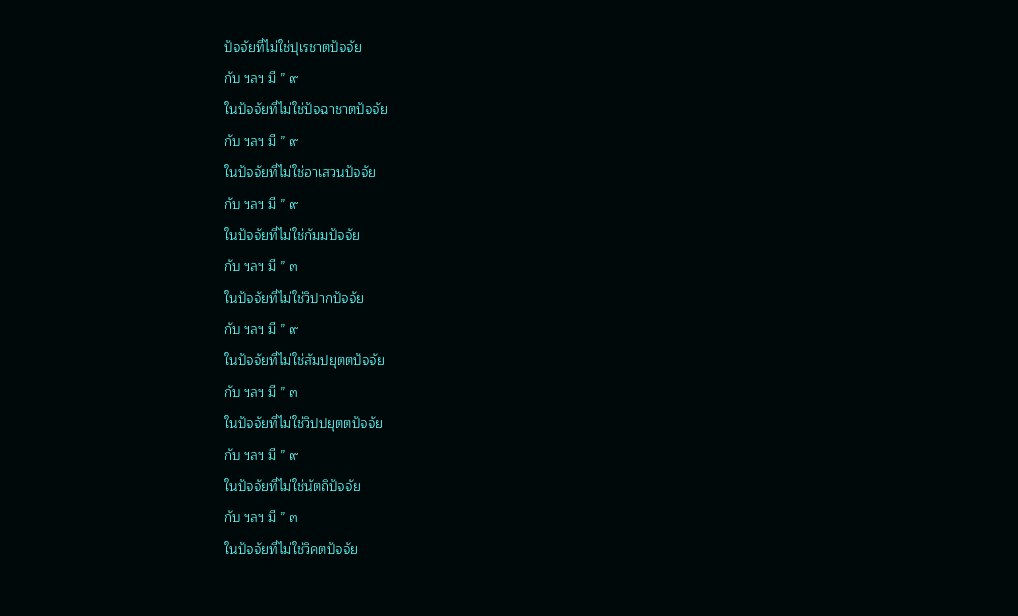ปัจจัยที่ไม่ใช่ปุเรชาตปัจจัย
กับ ฯลฯ มี ” ๙
ในปัจจัยที่ไม่ใช่ปัจฉาชาตปัจจัย
กับ ฯลฯ มี ” ๙
ในปัจจัยที่ไม่ใช่อาเสวนปัจจัย
กับ ฯลฯ มี ” ๙
ในปัจจัยที่ไม่ใช่กัมมปัจจัย
กับ ฯลฯ มี ” ๓
ในปัจจัยที่ไม่ใช่วิปากปัจจัย
กับ ฯลฯ มี ” ๙
ในปัจจัยที่ไม่ใช่สัมปยุตตปัจจัย
กับ ฯลฯ มี ” ๓
ในปัจจัยที่ไม่ใช่วิปปยุตตปัจจัย
กับ ฯลฯ มี ” ๙
ในปัจจัยที่ไม่ใช่นัตถิปัจจัย
กับ ฯลฯ มี ” ๓
ในปัจจัยที่ไม่ใช่วิคตปัจจัย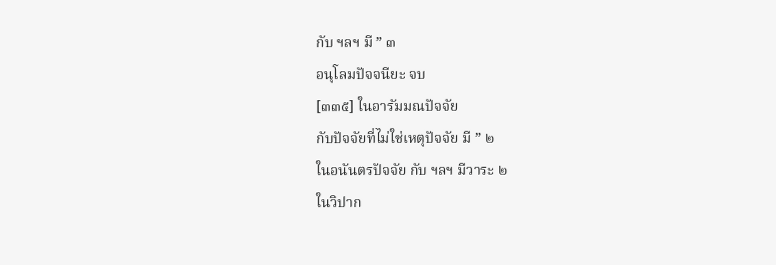กับ ฯลฯ มี ” ๓
อนุโลมปัจจนียะ จบ
[๓๓๕] ในอารัมมณปัจจัย
กับปัจจัยที่ไม่ใช่เหตุปัจจัย มี ” ๒
ในอนันตรปัจจัย กับ ฯลฯ มีวาระ ๒
ในวิปาก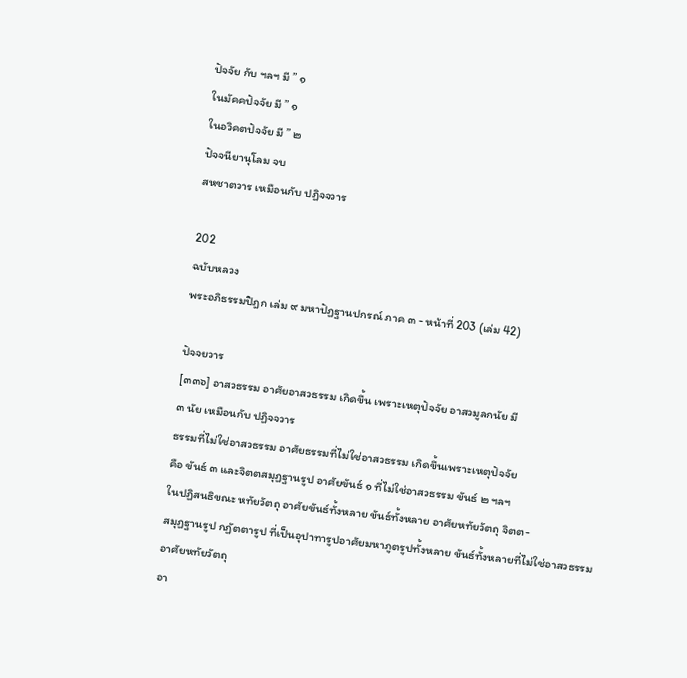ปัจจัย กับ ฯลฯ มี ” ๑
ในมัคคปัจจัย มี ” ๑
ในอวิคตปัจจัย มี ” ๒
ปัจจนียานุโลม จบ
สหชาตวาร เหมือนกับ ปฏิจจวาร

202
ฉบับหลวง
พระอภิธรรมปิฎก เล่ม ๙ มหาปัฏฐานปกรณ์ ภาค ๓ - หน้าที่ 203 (เล่ม 42)

ปัจจยวาร
[๓๓๖] อาสวธรรม อาศัยอาสวธรรม เกิดขึ้น เพราะเหตุปัจจัย อาสวมูลกนัย มี
๓ นัย เหมือนกับ ปฏิจจวาร
ธรรมที่ไม่ใช่อาสวธรรม อาศัยธรรมที่ไม่ใช่อาสวธรรม เกิดขึ้นเพราะเหตุปัจจัย
คือ ขันธ์ ๓ และจิตตสมุฏฐานรูป อาศัยขันธ์ ๑ ที่ไม่ใช่อาสวธรรม ขันธ์ ๒ ฯลฯ
ในปฏิสนธิขณะ หทัยวัตถุ อาศัยขันธ์ทั้งหลาย ขันธ์ทั้งหลาย อาศัยหทัยวัตถุ จิตต-
สมุฏฐานรูป กฏัตตารูป ที่เป็นอุปาทารูปอาศัยมหาภูตรูปทั้งหลาย ขันธ์ทั้งหลายที่ไม่ใช่อาสวธรรม
อาศัยหทัยวัตถุ
อา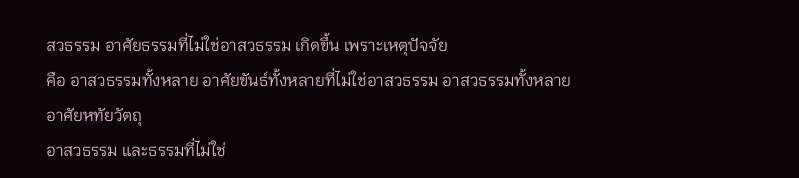สวธรรม อาศัยธรรมที่ไม่ใช่อาสวธรรม เกิดขึ้น เพราะเหตุปัจจัย
คือ อาสวธรรมทั้งหลาย อาศัยขันธ์ทั้งหลายที่ไม่ใช่อาสวธรรม อาสวธรรมทั้งหลาย
อาศัยหทัยวัตถุ
อาสวธรรม และธรรมที่ไม่ใช่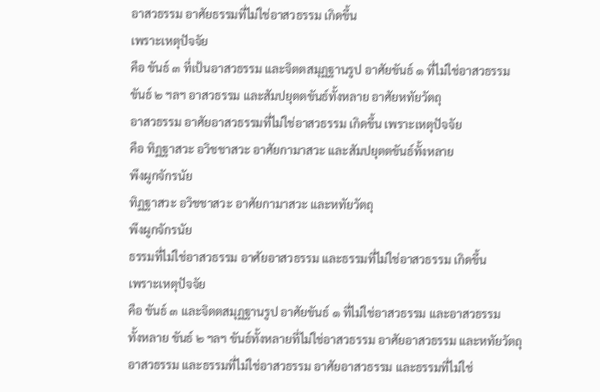อาสวธรรม อาศัยธรรมที่ไม่ใช่อาสวธรรม เกิดขึ้น
เพราะเหตุปัจจัย
คือ ขันธ์ ๓ ที่เป้นอาสวธรรม และจิตตสมุฏฐานรูป อาศัยขันธ์ ๑ ที่ไม่ใช่อาสวธรรม
ขันธ์ ๒ ฯลฯ อาสวธรรม และสัมปยุตตขันธ์ทั้งหลาย อาศัยหทัยวัตถุ
อาสวธรรม อาศัยอาสวธรรมที่ไม่ใช่อาสวธรรม เกิดขึ้น เพราะเหตุปัจจัย
คือ ทิฏฐาสวะ อวิชชาสวะ อาศัยกามาสวะ และสัมปยุตตขันธ์ทั้งหลาย
พึงผูกจักรนัย
ทิฏฐาสวะ อวิชชาสวะ อาศัยกามาสวะ และหทัยวัตถุ
พึงผูกจักรนัย
ธรรมที่ไม่ใช่อาสวธรรม อาศัยอาสวธรรม และธรรมที่ไม่ใช่อาสวธรรม เกิดขึ้น
เพราะเหตุปัจจัย
คือ ขันธ์ ๓ และจิตตสมุฏฐานรูป อาศัยขันธ์ ๑ ที่ไม่ใช่อาสวธรรม และอาสวธรรม
ทั้งหลาย ขันธ์ ๒ ฯลฯ ขันธ์ทั้งหลายที่ไม่ใช่อาสวธรรม อาศัยอาสวธรรม และหทัยวัตถุ
อาสวธรรม และธรรมที่ไม่ใช่อาสวธรรม อาศัยอาสวธรรม และธรรมที่ไม่ใช่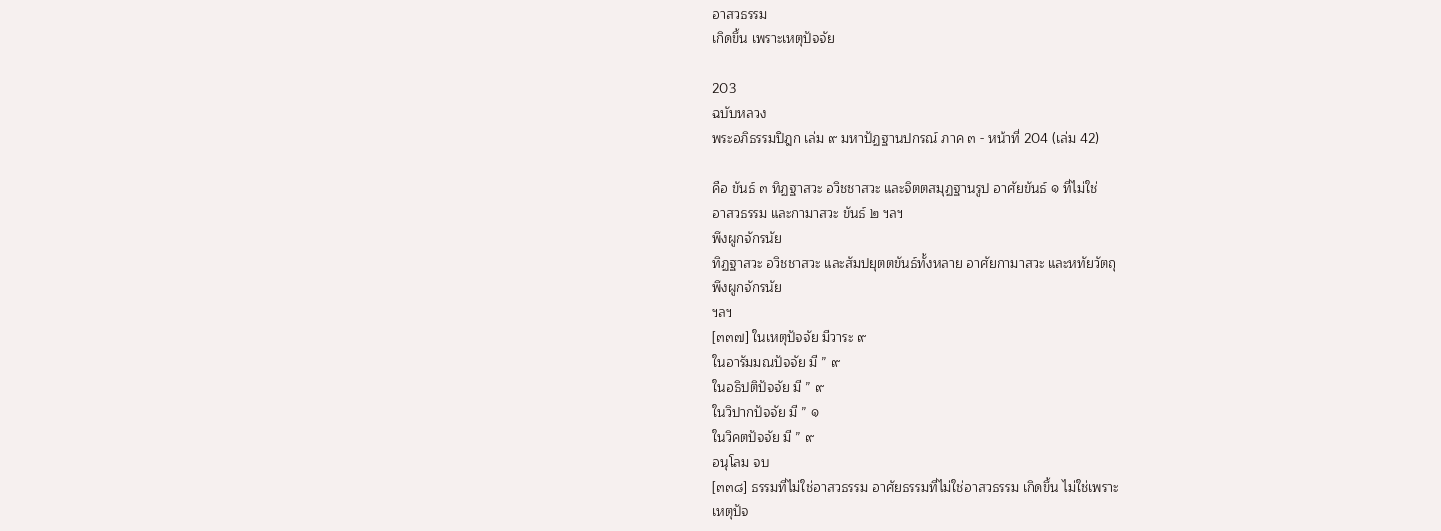อาสวธรรม
เกิดขึ้น เพราะเหตุปัจจัย

203
ฉบับหลวง
พระอภิธรรมปิฎก เล่ม ๙ มหาปัฏฐานปกรณ์ ภาค ๓ - หน้าที่ 204 (เล่ม 42)

คือ ขันธ์ ๓ ทิฏฐาสวะ อวิชชาสวะ และจิตตสมุฏฐานรูป อาศัยขันธ์ ๑ ที่ไม่ใช่
อาสวธรรม และกามาสวะ ขันธ์ ๒ ฯลฯ
พึงผูกจักรนัย
ทิฏฐาสวะ อวิชชาสวะ และสัมปยุตตขันธ์ทั้งหลาย อาศัยกามาสวะ และหทัยวัตถุ
พึงผูกจักรนัย
ฯลฯ
[๓๓๗] ในเหตุปัจจัย มีวาระ ๙
ในอารัมมณปัจจัย มี ” ๙
ในอธิปติปัจจัย มี ” ๙
ในวิปากปัจจัย มี ” ๑
ในวิคตปัจจัย มี ” ๙
อนุโลม จบ
[๓๓๘] ธรรมที่ไม่ใช่อาสวธรรม อาศัยธรรมที่ไม่ใช่อาสวธรรม เกิดขึ้น ไม่ใช่เพราะ
เหตุปัจ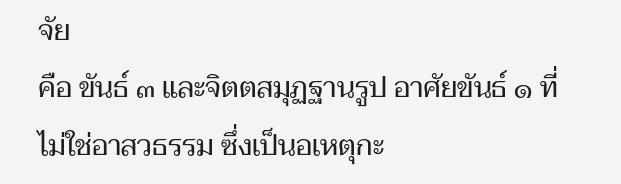จัย
คือ ขันธ์ ๓ และจิตตสมุฏฐานรูป อาศัยขันธ์ ๑ ที่ไม่ใช่อาสวธรรม ซึ่งเป็นอเหตุกะ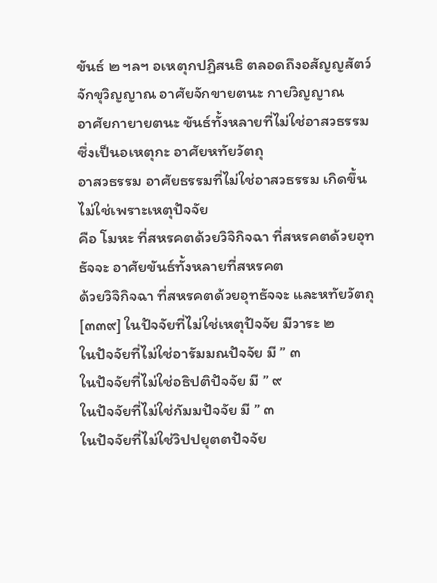ขันธ์ ๒ ฯลฯ อเหตุกปฏิสนธิ ตลอดถึงอสัญญสัตว์ จักขุวิญญาณ อาศัยจักขายตนะ กายวิญญาณ
อาศัยกายายตนะ ขันธ์ทั้งหลายที่ไม่ใช่อาสวธรรม ซึ่งเป็นอเหตุกะ อาศัยหทัยวัตถุ
อาสวธรรม อาศัยธรรมที่ไม่ใช่อาสวธรรม เกิดขึ้น ไม่ใช่เพราะเหตุปัจจัย
คือ โมหะ ที่สหรคตด้วยวิจิกิจฉา ที่สหรคตด้วยอุทธัจจะ อาศัยขันธ์ทั้งหลายที่สหรคต
ด้วยวิจิกิจฉา ที่สหรคตด้วยอุทธัจจะ และหทัยวัตถุ
[๓๓๙] ในปัจจัยที่ไม่ใช่เหตุปัจจัย มีวาระ ๒
ในปัจจัยที่ไม่ใช่อารัมมณปัจจัย มี ” ๓
ในปัจจัยที่ไม่ใช่อธิปติปัจจัย มี ” ๙
ในปัจจัยที่ไม่ใช่กัมมปัจจัย มี ” ๓
ในปัจจัยที่ไม่ใช่วิปปยุตตปัจจัย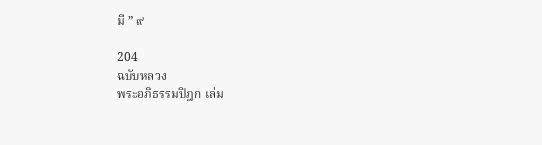มี ” ๙

204
ฉบับหลวง
พระอภิธรรมปิฎก เล่ม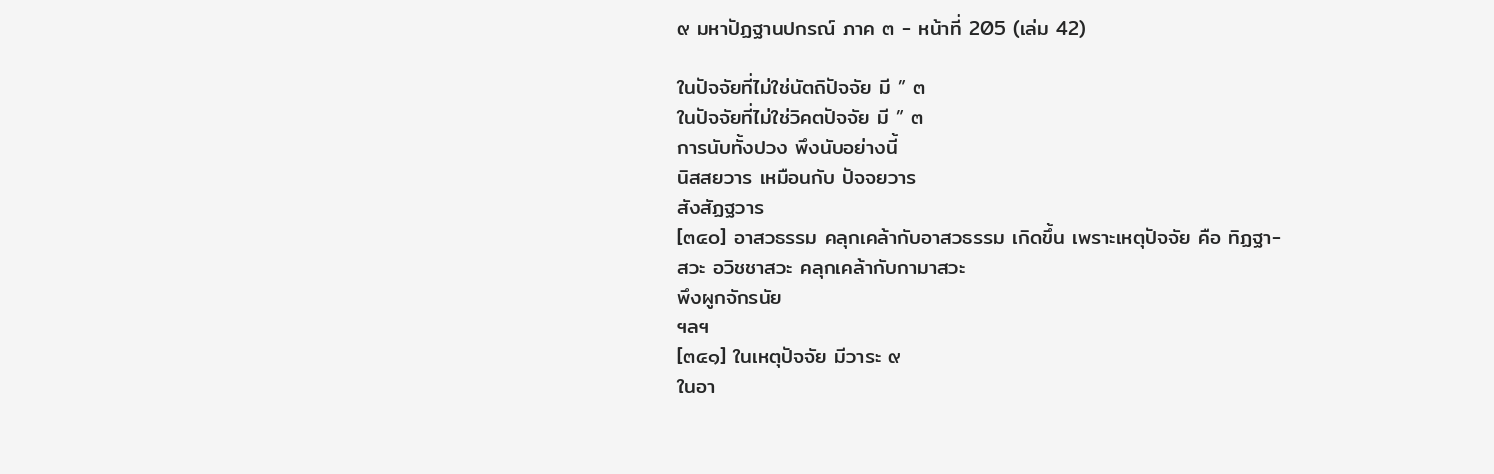๙ มหาปัฏฐานปกรณ์ ภาค ๓ - หน้าที่ 205 (เล่ม 42)

ในปัจจัยที่ไม่ใช่นัตถิปัจจัย มี ” ๓
ในปัจจัยที่ไม่ใช่วิคตปัจจัย มี ” ๓
การนับทั้งปวง พึงนับอย่างนี้
นิสสยวาร เหมือนกับ ปัจจยวาร
สังสัฏฐวาร
[๓๔๐] อาสวธรรม คลุกเคล้ากับอาสวธรรม เกิดขึ้น เพราะเหตุปัจจัย คือ ทิฏฐา-
สวะ อวิชชาสวะ คลุกเคล้ากับกามาสวะ
พึงผูกจักรนัย
ฯลฯ
[๓๔๑] ในเหตุปัจจัย มีวาระ ๙
ในอา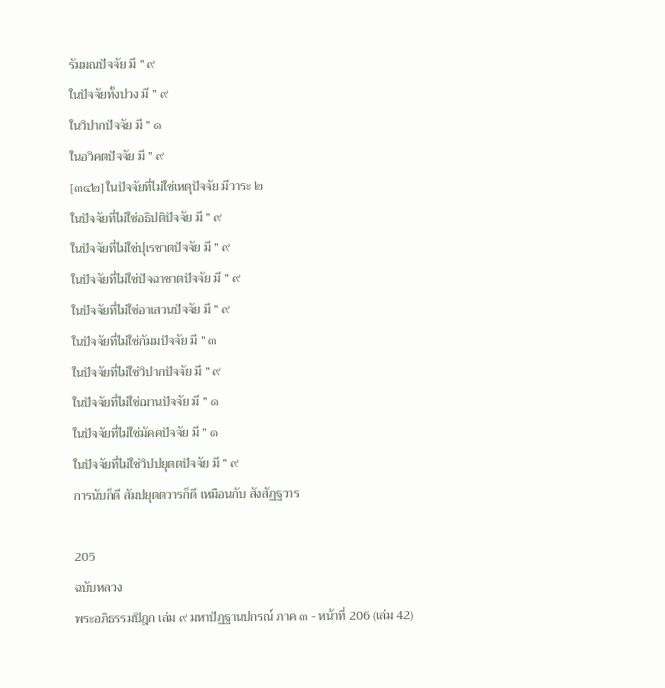รัมมณปัจจัย มี ” ๙
ในปัจจัยทั้งปวง มี ” ๙
ในวิปากปัจจัย มี ” ๑
ในอวิคตปัจจัย มี ” ๙
[๓๔๒] ในปัจจัยที่ไม่ใช่เหตุปัจจัย มีวาระ ๒
ในปัจจัยที่ไม่ใช่อธิปติปัจจัย มี ” ๙
ในปัจจัยที่ไม่ใช่ปุเรชาตปัจจัย มี ” ๙
ในปัจจัยที่ไม่ใช่ปัจฉาชาตปัจจัย มี ” ๙
ในปัจจัยที่ไม่ใช่อาเสวนปัจจัย มี ” ๙
ในปัจจัยที่ไม่ใช่กัมมปัจจัย มี ” ๓
ในปัจจัยที่ไม่ใช่วิปากปัจจัย มี ” ๙
ในปัจจัยที่ไม่ใช่ฌานปัจจัย มี ” ๑
ในปัจจัยที่ไม่ใช่มัคคปัจจัย มี ” ๑
ในปัจจัยที่ไม่ใช่วิปปยุตตปัจจัย มี ” ๙
การนับก็ดี สัมปยุตตวารก็ดี เหมือนกับ สังสัฏฐวาร

205
ฉบับหลวง
พระอภิธรรมปิฎก เล่ม ๙ มหาปัฏฐานปกรณ์ ภาค ๓ - หน้าที่ 206 (เล่ม 42)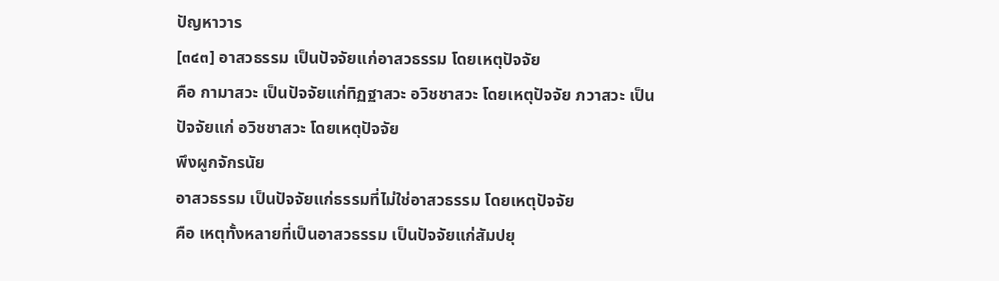ปัญหาวาร
[๓๔๓] อาสวธรรม เป็นปัจจัยแก่อาสวธรรม โดยเหตุปัจจัย
คือ กามาสวะ เป็นปัจจัยแก่ทิฏฐาสวะ อวิชชาสวะ โดยเหตุปัจจัย ภวาสวะ เป็น
ปัจจัยแก่ อวิชชาสวะ โดยเหตุปัจจัย
พึงผูกจักรนัย
อาสวธรรม เป็นปัจจัยแก่ธรรมที่ไม่ใช่อาสวธรรม โดยเหตุปัจจัย
คือ เหตุทั้งหลายที่เป็นอาสวธรรม เป็นปัจจัยแก่สัมปยุ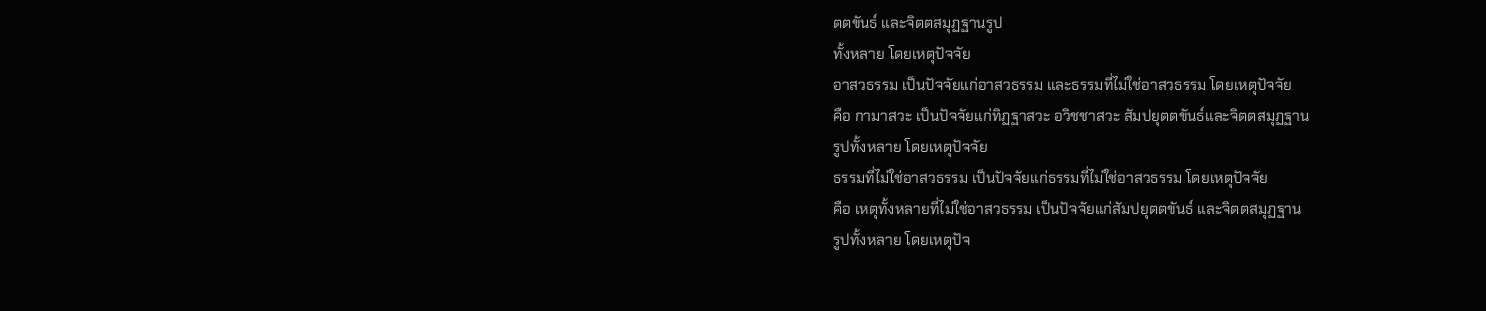ตตขันธ์ และจิตตสมุฏฐานรูป
ทั้งหลาย โดยเหตุปัจจัย
อาสวธรรม เป็นปัจจัยแก่อาสวธรรม และธรรมที่ไม่ใช่อาสวธรรม โดยเหตุปัจจัย
คือ กามาสวะ เป็นปัจจัยแก่ทิฏฐาสวะ อวิชชาสวะ สัมปยุตตขันธ์และจิตตสมุฏฐาน
รูปทั้งหลาย โดยเหตุปัจจัย
ธรรมที่ไม่ใช่อาสวธรรม เป็นปัจจัยแก่ธรรมที่ไม่ใช่อาสวธรรม โดยเหตุปัจจัย
คือ เหตุทั้งหลายที่ไม่ใช่อาสวธรรม เป็นปัจจัยแก่สัมปยุตตขันธ์ และจิตตสมุฏฐาน
รูปทั้งหลาย โดยเหตุปัจ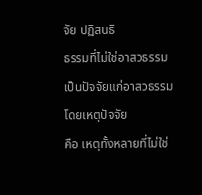จัย ปฏิสนธิ
ธรรมที่ไม่ใช่อาสวธรรม เป็นปัจจัยแก่อาสวธรรม โดยเหตุปัจจัย
คือ เหตุทั้งหลายที่ไม่ใช่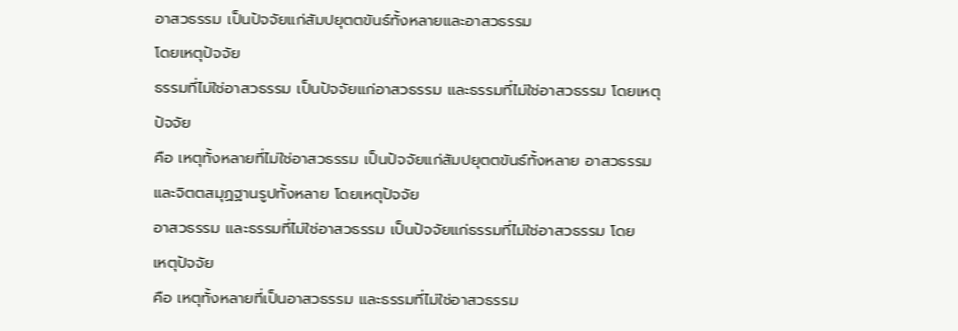อาสวธรรม เป็นปัจจัยแก่สัมปยุตตขันธ์ทั้งหลายและอาสวธรรม
โดยเหตุปัจจัย
ธรรมที่ไม่ใช่อาสวธรรม เป็นปัจจัยแก่อาสวธรรม และธรรมที่ไม่ใช่อาสวธรรม โดยเหตุ
ปัจจัย
คือ เหตุทั้งหลายที่ไม่ใช่อาสวธรรม เป็นปัจจัยแก่สัมปยุตตขันธ์ทั้งหลาย อาสวธรรม
และจิตตสมุฏฐานรูปทั้งหลาย โดยเหตุปัจจัย
อาสวธรรม และธรรมที่ไม่ใช่อาสวธรรม เป็นปัจจัยแก่ธรรมที่ไม่ใช่อาสวธรรม โดย
เหตุปัจจัย
คือ เหตุทั้งหลายที่เป็นอาสวธรรม และธรรมที่ไม่ใช่อาสวธรรม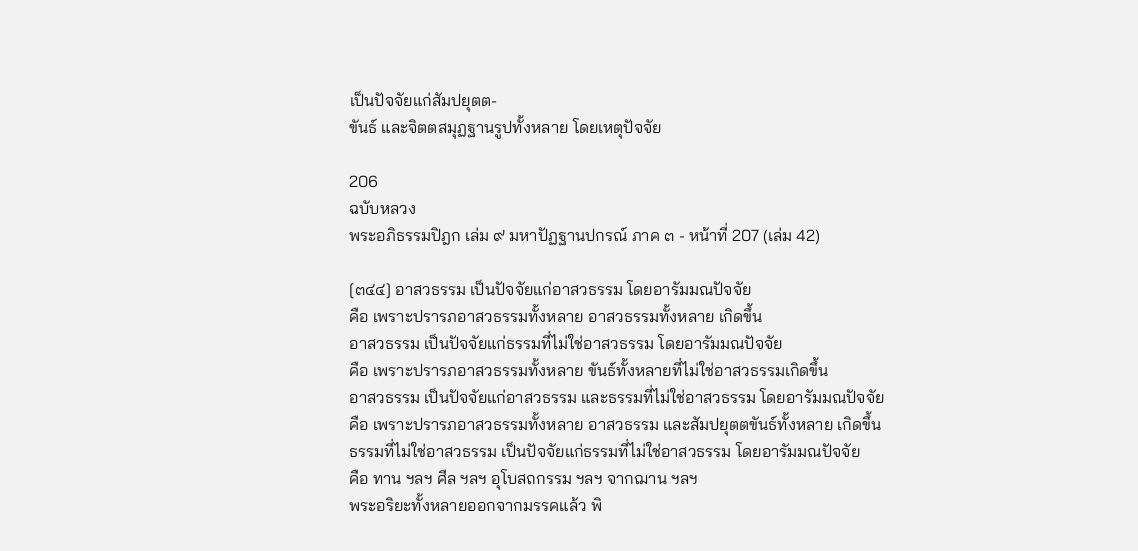เป็นปัจจัยแก่สัมปยุตต-
ขันธ์ และจิตตสมุฏฐานรูปทั้งหลาย โดยเหตุปัจจัย

206
ฉบับหลวง
พระอภิธรรมปิฎก เล่ม ๙ มหาปัฏฐานปกรณ์ ภาค ๓ - หน้าที่ 207 (เล่ม 42)

[๓๔๔] อาสวธรรม เป็นปัจจัยแก่อาสวธรรม โดยอารัมมณปัจจัย
คือ เพราะปรารภอาสวธรรมทั้งหลาย อาสวธรรมทั้งหลาย เกิดขึ้น
อาสวธรรม เป็นปัจจัยแก่ธรรมที่ไม่ใช่อาสวธรรม โดยอารัมมณปัจจัย
คือ เพราะปรารภอาสวธรรมทั้งหลาย ขันธ์ทั้งหลายที่ไม่ใช่อาสวธรรมเกิดขึ้น
อาสวธรรม เป็นปัจจัยแก่อาสวธรรม และธรรมที่ไม่ใช่อาสวธรรม โดยอารัมมณปัจจัย
คือ เพราะปรารภอาสวธรรมทั้งหลาย อาสวธรรม และสัมปยุตตขันธ์ทั้งหลาย เกิดขึ้น
ธรรมที่ไม่ใช่อาสวธรรม เป็นปัจจัยแก่ธรรมที่ไม่ใช่อาสวธรรม โดยอารัมมณปัจจัย
คือ ทาน ฯลฯ ศีล ฯลฯ อุโบสถกรรม ฯลฯ จากฌาน ฯลฯ
พระอริยะทั้งหลายออกจากมรรคแล้ว พิ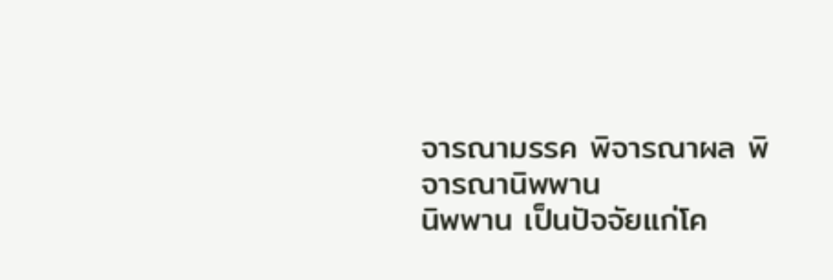จารณามรรค พิจารณาผล พิจารณานิพพาน
นิพพาน เป็นปัจจัยแก่โค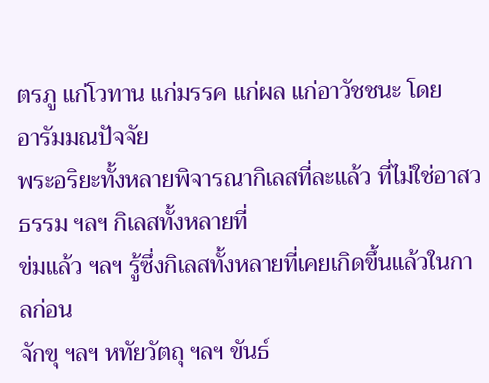ตรภู แก่โวทาน แก่มรรค แก่ผล แก่อาวัชชนะ โดย
อารัมมณปัจจัย
พระอริยะทั้งหลายพิจารณากิเลสที่ละแล้ว ที่ไม่ใช่อาสวธรรม ฯลฯ กิเลสทั้งหลายที่
ข่มแล้ว ฯลฯ รู้ซึ่งกิเลสทั้งหลายที่เคยเกิดขึ้นแล้วในกาลก่อน
จักขุ ฯลฯ หทัยวัตถุ ฯลฯ ขันธ์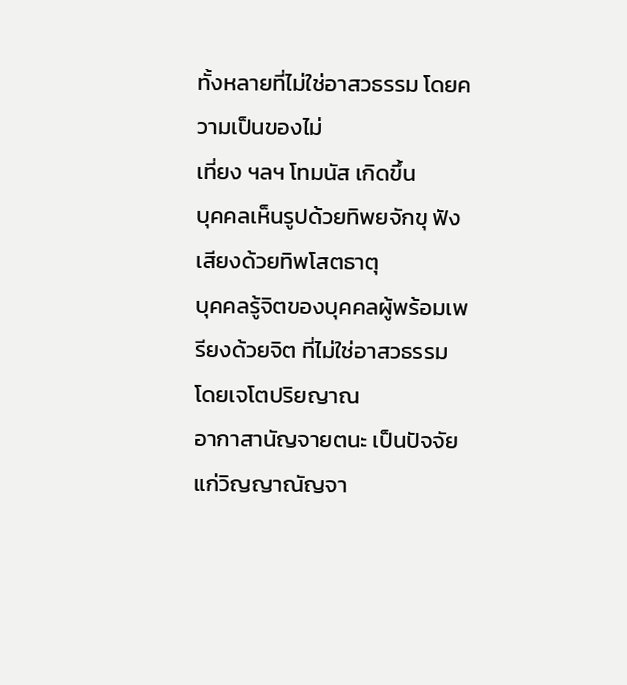ทั้งหลายที่ไม่ใช่อาสวธรรม โดยความเป็นของไม่
เที่ยง ฯลฯ โทมนัส เกิดขึ้น
บุคคลเห็นรูปด้วยทิพยจักขุ ฟังเสียงด้วยทิพโสตธาตุ
บุคคลรู้จิตของบุคคลผู้พร้อมเพรียงด้วยจิต ที่ไม่ใช่อาสวธรรม โดยเจโตปริยญาณ
อากาสานัญจายตนะ เป็นปัจจัยแก่วิญญาณัญจา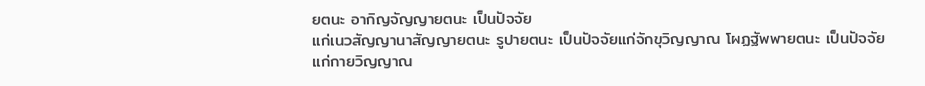ยตนะ อากิญจัญญายตนะ เป็นปัจจัย
แก่เนวสัญญานาสัญญายตนะ รูปายตนะ เป็นปัจจัยแก่จักขุวิญญาณ โผฏฐัพพายตนะ เป็นปัจจัย
แก่กายวิญญาณ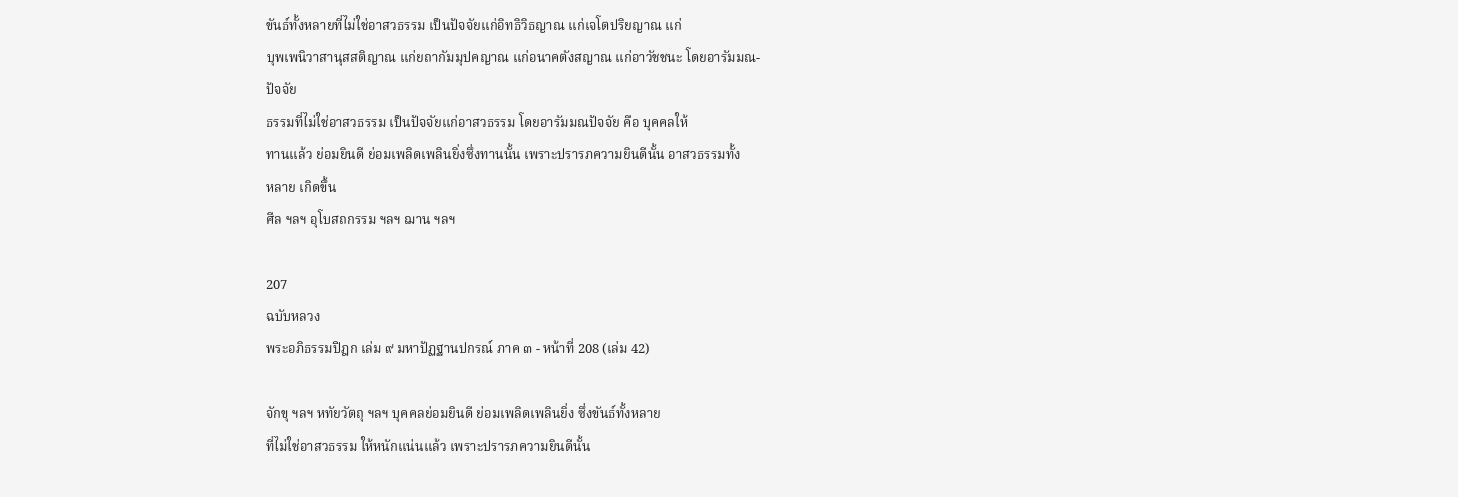ขันธ์ทั้งหลายที่ไม่ใช่อาสวธรรม เป็นปัจจัยแก่อิทธิวิธญาณ แก่เจโตปริยญาณ แก่
บุพเพนิวาสานุสสติญาณ แก่ยถากัมมุปคญาณ แก่อนาคตังสญาณ แก่อาวัชชนะ โดยอารัมมณ-
ปัจจัย
ธรรมที่ไม่ใช่อาสวธรรม เป็นปัจจัยแก่อาสวธรรม โดยอารัมมณปัจจัย คือ บุคคลให้
ทานแล้ว ย่อมยินดี ย่อมเพลิดเพลินยิ่งซึ่งทานนั้น เพราะปรารภความยินดีนั้น อาสวธรรมทั้ง
หลาย เกิดขึ้น
ศีล ฯลฯ อุโบสถกรรม ฯลฯ ฌาน ฯลฯ

207
ฉบับหลวง
พระอภิธรรมปิฎก เล่ม ๙ มหาปัฏฐานปกรณ์ ภาค ๓ - หน้าที่ 208 (เล่ม 42)

จักขุ ฯลฯ หทัยวัตถุ ฯลฯ บุคคลย่อมยินดี ย่อมเพลิดเพลินยิ่ง ซึ่งขันธ์ทั้งหลาย
ที่ไม่ใช่อาสวธรรม ให้หนักแน่นแล้ว เพราะปรารภความยินดีนั้น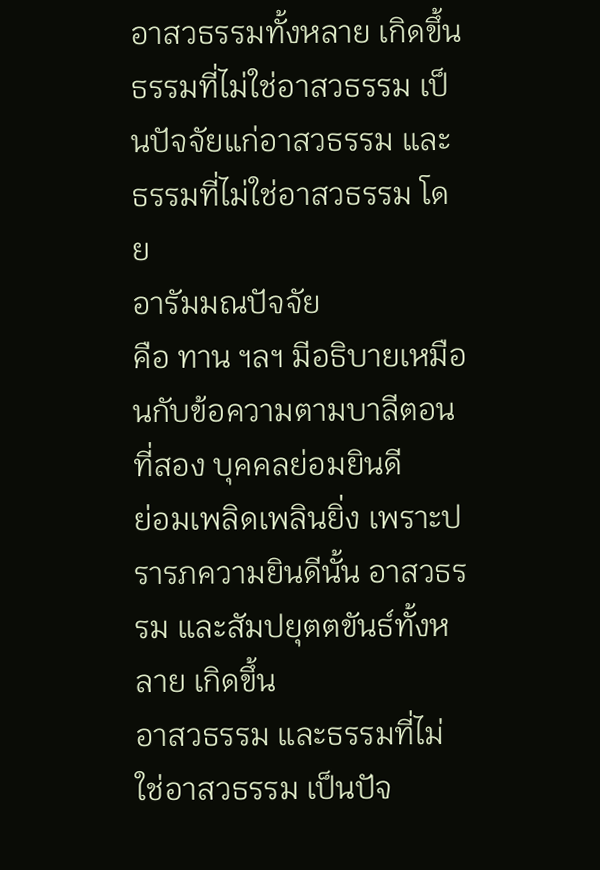อาสวธรรมทั้งหลาย เกิดขึ้น
ธรรมที่ไม่ใช่อาสวธรรม เป็นปัจจัยแก่อาสวธรรม และธรรมที่ไม่ใช่อาสวธรรม โดย
อารัมมณปัจจัย
คือ ทาน ฯลฯ มีอธิบายเหมือนกับข้อความตามบาลีตอนที่สอง บุคคลย่อมยินดี
ย่อมเพลิดเพลินยิ่ง เพราะปรารภความยินดีนั้น อาสวธรรม และสัมปยุตตขันธ์ทั้งหลาย เกิดขึ้น
อาสวธรรม และธรรมที่ไม่ใช่อาสวธรรม เป็นปัจ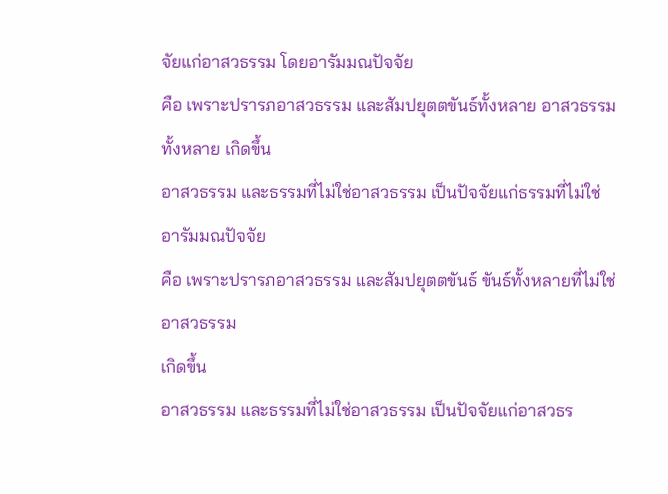จัยแก่อาสวธรรม โดยอารัมมณปัจจัย
คือ เพราะปรารภอาสวธรรม และสัมปยุตตขันธ์ทั้งหลาย อาสวธรรมทั้งหลาย เกิดขึ้น
อาสวธรรม และธรรมที่ไม่ใช่อาสวธรรม เป็นปัจจัยแก่ธรรมที่ไม่ใช่อารัมมณปัจจัย
คือ เพราะปรารภอาสวธรรม และสัมปยุตตขันธ์ ขันธ์ทั้งหลายที่ไม่ใช่อาสวธรรม
เกิดขึ้น
อาสวธรรม และธรรมที่ไม่ใช่อาสวธรรม เป็นปัจจัยแก่อาสวธร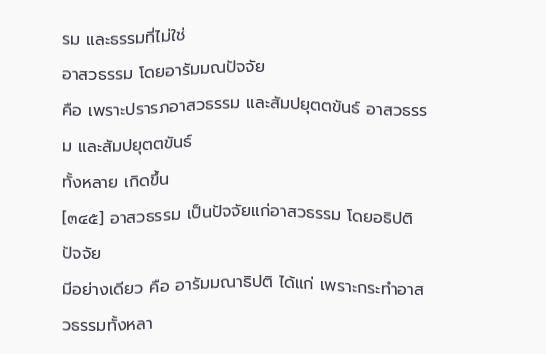รม และธรรมที่ไม่ใช่
อาสวธรรม โดยอารัมมณปัจจัย
คือ เพราะปรารภอาสวธรรม และสัมปยุตตขันธ์ อาสวธรรม และสัมปยุตตขันธ์
ทั้งหลาย เกิดขึ้น
[๓๔๕] อาสวธรรม เป็นปัจจัยแก่อาสวธรรม โดยอธิปติปัจจัย
มีอย่างเดียว คือ อารัมมณาธิปติ ได้แก่ เพราะกระทำอาสวธรรมทั้งหลา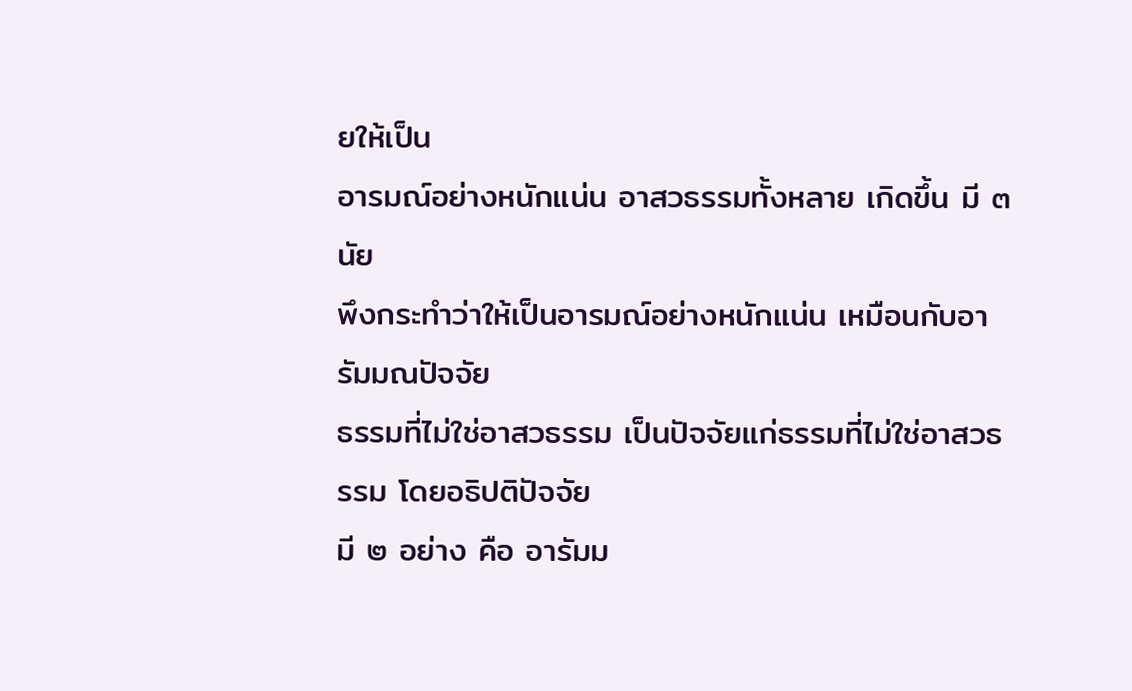ยให้เป็น
อารมณ์อย่างหนักแน่น อาสวธรรมทั้งหลาย เกิดขึ้น มี ๓ นัย
พึงกระทำว่าให้เป็นอารมณ์อย่างหนักแน่น เหมือนกับอารัมมณปัจจัย
ธรรมที่ไม่ใช่อาสวธรรม เป็นปัจจัยแก่ธรรมที่ไม่ใช่อาสวธรรม โดยอธิปติปัจจัย
มี ๒ อย่าง คือ อารัมม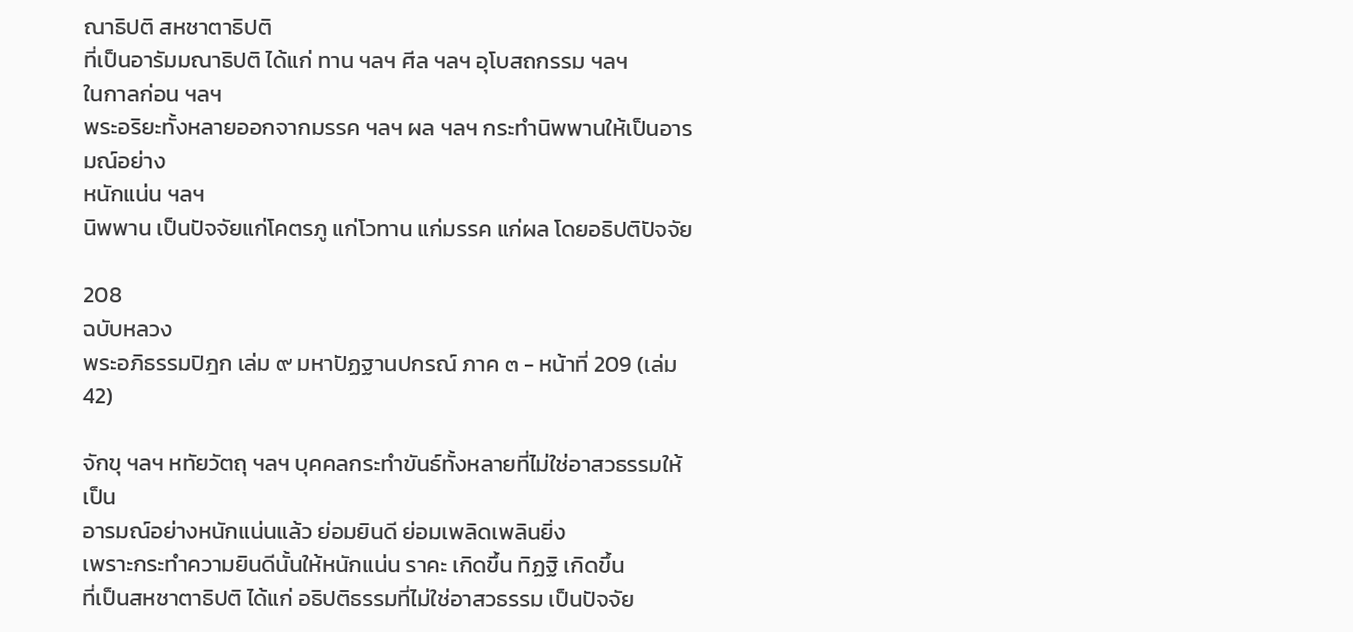ณาธิปติ สหชาตาธิปติ
ที่เป็นอารัมมณาธิปติ ได้แก่ ทาน ฯลฯ ศีล ฯลฯ อุโบสถกรรม ฯลฯ
ในกาลก่อน ฯลฯ
พระอริยะทั้งหลายออกจากมรรค ฯลฯ ผล ฯลฯ กระทำนิพพานให้เป็นอารมณ์อย่าง
หนักแน่น ฯลฯ
นิพพาน เป็นปัจจัยแก่โคตรภู แก่โวทาน แก่มรรค แก่ผล โดยอธิปติปัจจัย

208
ฉบับหลวง
พระอภิธรรมปิฎก เล่ม ๙ มหาปัฏฐานปกรณ์ ภาค ๓ - หน้าที่ 209 (เล่ม 42)

จักขุ ฯลฯ หทัยวัตถุ ฯลฯ บุคคลกระทำขันธ์ทั้งหลายที่ไม่ใช่อาสวธรรมให้เป็น
อารมณ์อย่างหนักแน่นแล้ว ย่อมยินดี ย่อมเพลิดเพลินยิ่ง
เพราะกระทำความยินดีนั้นให้หนักแน่น ราคะ เกิดขึ้น ทิฏฐิ เกิดขึ้น
ที่เป็นสหชาตาธิปติ ได้แก่ อธิปติธรรมที่ไม่ใช่อาสวธรรม เป็นปัจจัย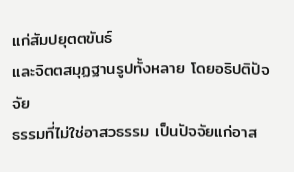แก่สัมปยุตตขันธ์
และจิตตสมุฏฐานรูปทั้งหลาย โดยอธิปติปัจจัย
ธรรมที่ไม่ใช่อาสวธรรม เป็นปัจจัยแก่อาส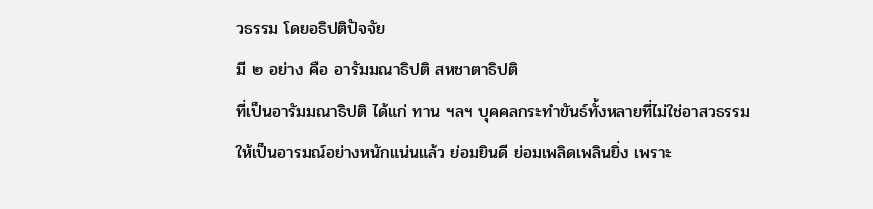วธรรม โดยอธิปติปัจจัย
มี ๒ อย่าง คือ อารัมมณาธิปติ สหชาตาธิปติ
ที่เป็นอารัมมณาธิปติ ได้แก่ ทาน ฯลฯ บุคคลกระทำขันธ์ทั้งหลายที่ไม่ใช่อาสวธรรม
ให้เป็นอารมณ์อย่างหนักแน่นแล้ว ย่อมยินดี ย่อมเพลิดเพลินยิ่ง เพราะ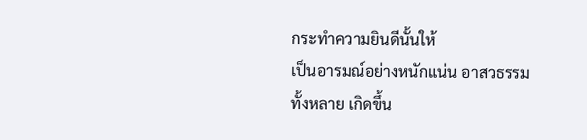กระทำความยินดีนั้นให้
เป็นอารมณ์อย่างหนักแน่น อาสวธรรมทั้งหลาย เกิดขึ้น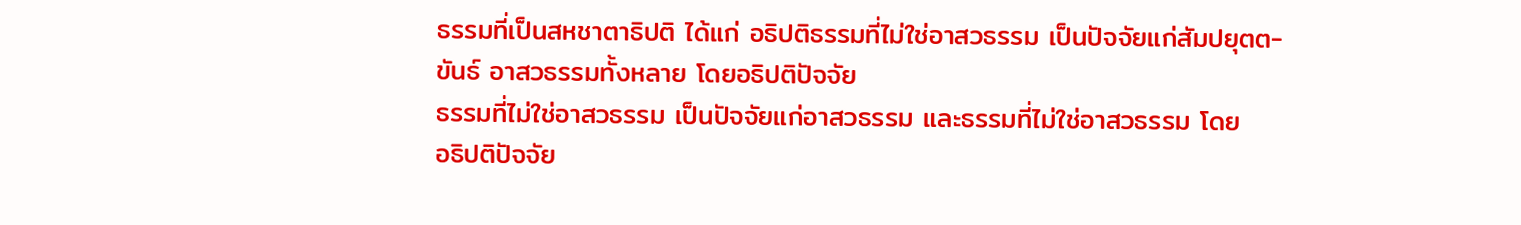ธรรมที่เป็นสหชาตาธิปติ ได้แก่ อธิปติธรรมที่ไม่ใช่อาสวธรรม เป็นปัจจัยแก่สัมปยุตต-
ขันธ์ อาสวธรรมทั้งหลาย โดยอธิปติปัจจัย
ธรรมที่ไม่ใช่อาสวธรรม เป็นปัจจัยแก่อาสวธรรม และธรรมที่ไม่ใช่อาสวธรรม โดย
อธิปติปัจจัย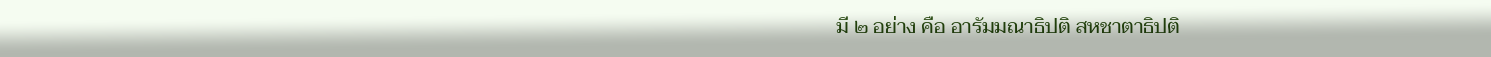มี ๒ อย่าง คือ อารัมมณาธิปติ สหชาตาธิปติ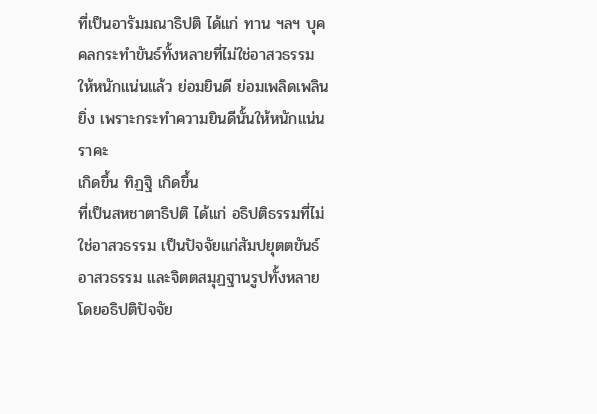ที่เป็นอารัมมณาธิปติ ได้แก่ ทาน ฯลฯ บุคคลกระทำขันธ์ทั้งหลายที่ไม่ใช่อาสวธรรม
ให้หนักแน่นแล้ว ย่อมยินดี ย่อมเพลิดเพลินยิ่ง เพราะกระทำความยินดีนั้นให้หนักแน่น ราคะ
เกิดขึ้น ทิฏฐิ เกิดขึ้น
ที่เป็นสหชาตาธิปติ ได้แก่ อธิปติธรรมที่ไม่ใช่อาสวธรรม เป็นปัจจัยแก่สัมปยุตตขันธ์
อาสวธรรม และจิตตสมุฏฐานรูปทั้งหลาย โดยอธิปติปัจจัย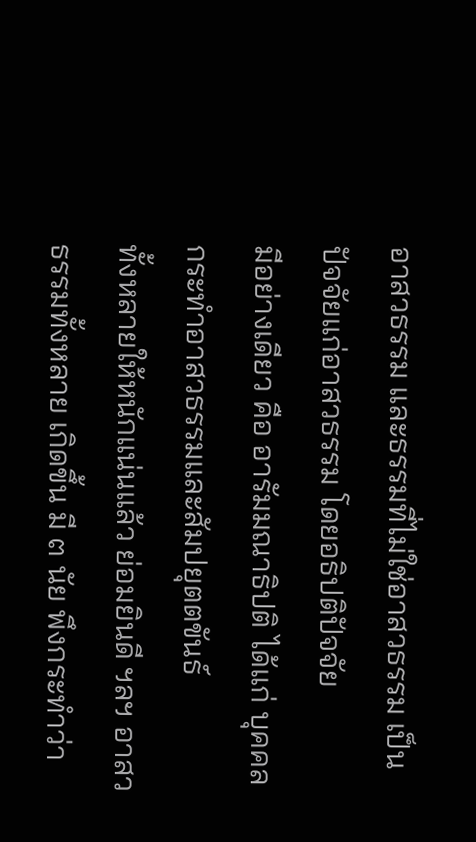อาสวธรรม และธรรมที่ไม่ใช่อาสวธรรม เป็นปัจจัยแก่อาสวธรรม โดยอธิปติปัจจัย
มีอย่างเดียว คือ อารัมมณาธิปติ ได้แก่ บุคคลกระทำอาสวธรรมและสัมปยุตตขันธ์
ทั้งหลายให้หนักแน่นแล้ว ย่อมยินดี ฯลฯ อาสวธรรมทั้งหลาย เกิดขึ้น มี ๓ นัย พึงกระทำว่า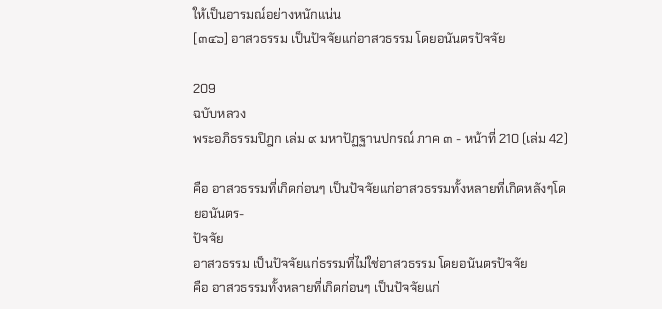ให้เป็นอารมณ์อย่างหนักแน่น
[๓๔๖] อาสวธรรม เป็นปัจจัยแก่อาสวธรรม โดยอนันตรปัจจัย

209
ฉบับหลวง
พระอภิธรรมปิฎก เล่ม ๙ มหาปัฏฐานปกรณ์ ภาค ๓ - หน้าที่ 210 (เล่ม 42)

คือ อาสวธรรมที่เกิดก่อนๆ เป็นปัจจัยแก่อาสวธรรมทั้งหลายที่เกิดหลังๆโดยอนันตร-
ปัจจัย
อาสวธรรม เป็นปัจจัยแก่ธรรมที่ไม่ใช่อาสวธรรม โดยอนันตรปัจจัย
คือ อาสวธรรมทั้งหลายที่เกิดก่อนๆ เป็นปัจจัยแก่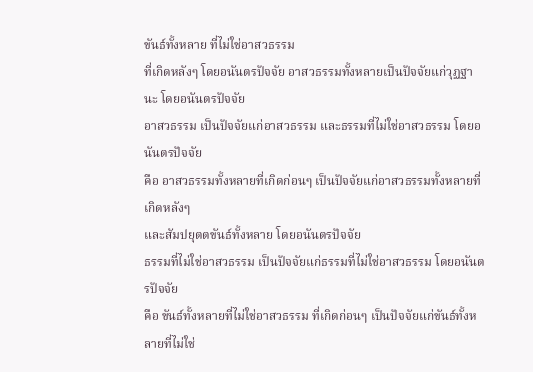ขันธ์ทั้งหลาย ที่ไม่ใช่อาสวธรรม
ที่เกิดหลังๆ โดยอนันตรปัจจัย อาสวธรรมทั้งหลายเป็นปัจจัยแก่วุฏฐานะ โดยอนันตรปัจจัย
อาสวธรรม เป็นปัจจัยแก่อาสวธรรม และธรรมที่ไม่ใช่อาสวธรรม โดยอนันตรปัจจัย
คือ อาสวธรรมทั้งหลายที่เกิดก่อนๆ เป็นปัจจัยแก่อาสวธรรมทั้งหลายที่เกิดหลังๆ
และสัมปยุตตขันธ์ทั้งหลาย โดยอนันตรปัจจัย
ธรรมที่ไม่ใช่อาสวธรรม เป็นปัจจัยแก่ธรรมที่ไม่ใช่อาสวธรรม โดยอนันตรปัจจัย
คือ ขันธ์ทั้งหลายที่ไม่ใช่อาสวธรรม ที่เกิดก่อนๆ เป็นปัจจัยแก่ขันธ์ทั้งหลายที่ไม่ใช่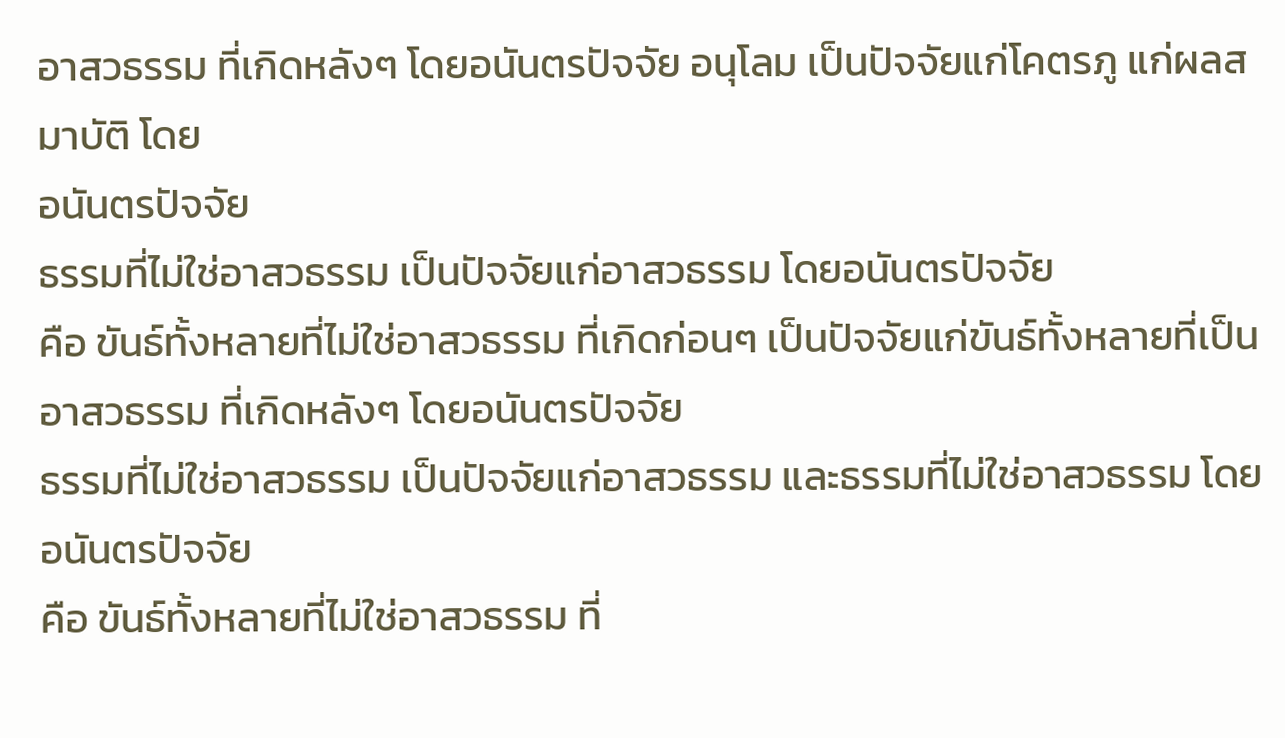อาสวธรรม ที่เกิดหลังๆ โดยอนันตรปัจจัย อนุโลม เป็นปัจจัยแก่โคตรภู แก่ผลสมาบัติ โดย
อนันตรปัจจัย
ธรรมที่ไม่ใช่อาสวธรรม เป็นปัจจัยแก่อาสวธรรม โดยอนันตรปัจจัย
คือ ขันธ์ทั้งหลายที่ไม่ใช่อาสวธรรม ที่เกิดก่อนๆ เป็นปัจจัยแก่ขันธ์ทั้งหลายที่เป็น
อาสวธรรม ที่เกิดหลังๆ โดยอนันตรปัจจัย
ธรรมที่ไม่ใช่อาสวธรรม เป็นปัจจัยแก่อาสวธรรม และธรรมที่ไม่ใช่อาสวธรรม โดย
อนันตรปัจจัย
คือ ขันธ์ทั้งหลายที่ไม่ใช่อาสวธรรม ที่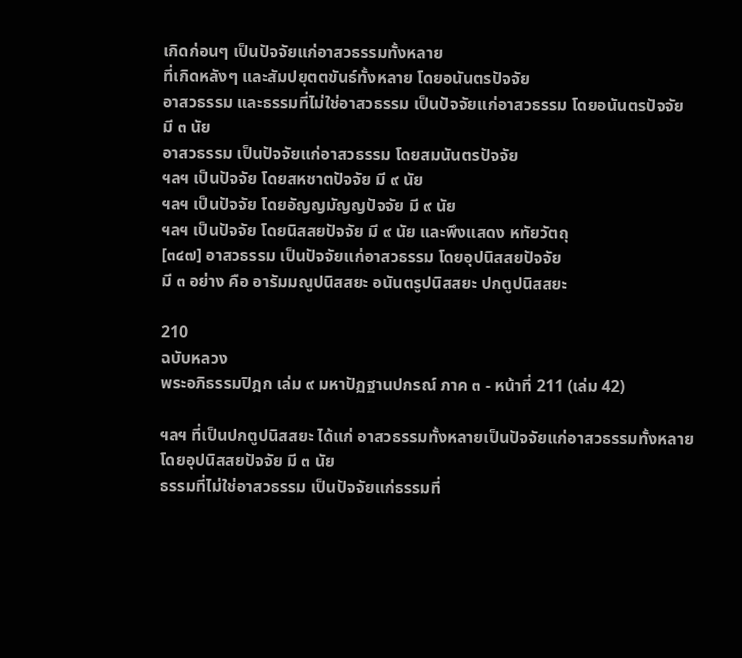เกิดก่อนๆ เป็นปัจจัยแก่อาสวธรรมทั้งหลาย
ที่เกิดหลังๆ และสัมปยุตตขันธ์ทั้งหลาย โดยอนันตรปัจจัย
อาสวธรรม และธรรมที่ไม่ใช่อาสวธรรม เป็นปัจจัยแก่อาสวธรรม โดยอนันตรปัจจัย
มี ๓ นัย
อาสวธรรม เป็นปัจจัยแก่อาสวธรรม โดยสมนันตรปัจจัย
ฯลฯ เป็นปัจจัย โดยสหชาตปัจจัย มี ๙ นัย
ฯลฯ เป็นปัจจัย โดยอัญญมัญญปัจจัย มี ๙ นัย
ฯลฯ เป็นปัจจัย โดยนิสสยปัจจัย มี ๙ นัย และพึงแสดง หทัยวัตถุ
[๓๔๗] อาสวธรรม เป็นปัจจัยแก่อาสวธรรม โดยอุปนิสสยปัจจัย
มี ๓ อย่าง คือ อารัมมณูปนิสสยะ อนันตรูปนิสสยะ ปกตูปนิสสยะ

210
ฉบับหลวง
พระอภิธรรมปิฎก เล่ม ๙ มหาปัฏฐานปกรณ์ ภาค ๓ - หน้าที่ 211 (เล่ม 42)

ฯลฯ ที่เป็นปกตูปนิสสยะ ได้แก่ อาสวธรรมทั้งหลายเป็นปัจจัยแก่อาสวธรรมทั้งหลาย
โดยอุปนิสสยปัจจัย มี ๓ นัย
ธรรมที่ไม่ใช่อาสวธรรม เป็นปัจจัยแก่ธรรมที่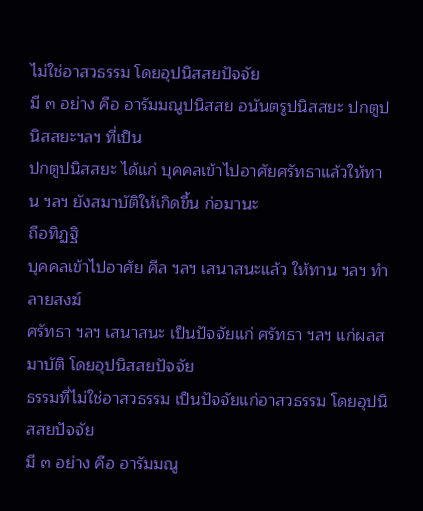ไม่ใช่อาสวธรรม โดยอุปนิสสยปัจจัย
มี ๓ อย่าง คือ อารัมมณูปนิสสย อนันตรูปนิสสยะ ปกตูปนิสสยะฯลฯ ที่เป็น
ปกตูปนิสสยะ ได้แก่ บุคคลเข้าไปอาศัยศรัทธาแล้วให้ทาน ฯลฯ ยังสมาบัติให้เกิดขึ้น ก่อมานะ
ถือทิฏฐิ
บุคคลเข้าไปอาศัย ศีล ฯลฯ เสนาสนะแล้ว ให้ทาน ฯลฯ ทำลายสงฆ์
ศรัทธา ฯลฯ เสนาสนะ เป็นปัจจัยแก่ ศรัทธา ฯลฯ แก่ผลสมาบัติ โดยอุปนิสสยปัจจัย
ธรรมที่ไม่ใช่อาสวธรรม เป็นปัจจัยแก่อาสวธรรม โดยอุปนิสสยปัจจัย
มี ๓ อย่าง คือ อารัมมณู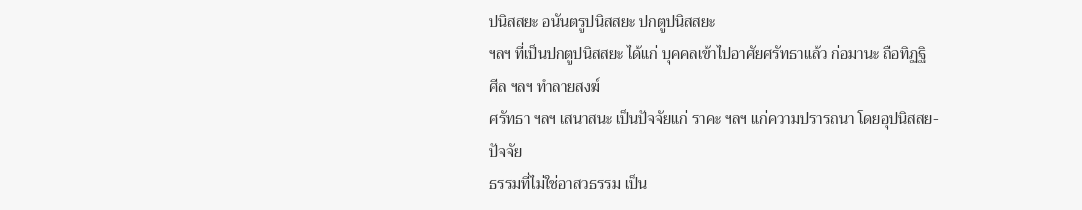ปนิสสยะ อนันตรูปนิสสยะ ปกตูปนิสสยะ
ฯลฯ ที่เป็นปกตูปนิสสยะ ได้แก่ บุคคลเข้าไปอาศัยศรัทธาแล้ว ก่อมานะ ถือทิฏฐิ
ศีล ฯลฯ ทำลายสงฆ์
ศรัทธา ฯลฯ เสนาสนะ เป็นปัจจัยแก่ ราคะ ฯลฯ แก่ความปรารถนา โดยอุปนิสสย-
ปัจจัย
ธรรมที่ไม่ใช่อาสวธรรม เป็น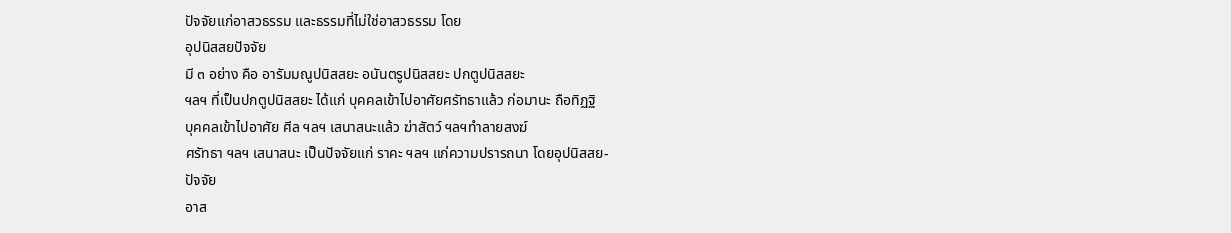ปัจจัยแก่อาสวธรรม และธรรมที่ไม่ใช่อาสวธรรม โดย
อุปนิสสยปัจจัย
มี ๓ อย่าง คือ อารัมมณูปนิสสยะ อนันตรูปนิสสยะ ปกตูปนิสสยะ
ฯลฯ ที่เป็นปกตูปนิสสยะ ได้แก่ บุคคลเข้าไปอาศัยศรัทธาแล้ว ก่อมานะ ถือทิฏฐิ
บุคคลเข้าไปอาศัย ศีล ฯลฯ เสนาสนะแล้ว ฆ่าสัตว์ ฯลฯทำลายสงฆ์
ศรัทธา ฯลฯ เสนาสนะ เป็นปัจจัยแก่ ราคะ ฯลฯ แก่ความปรารถนา โดยอุปนิสสย-
ปัจจัย
อาส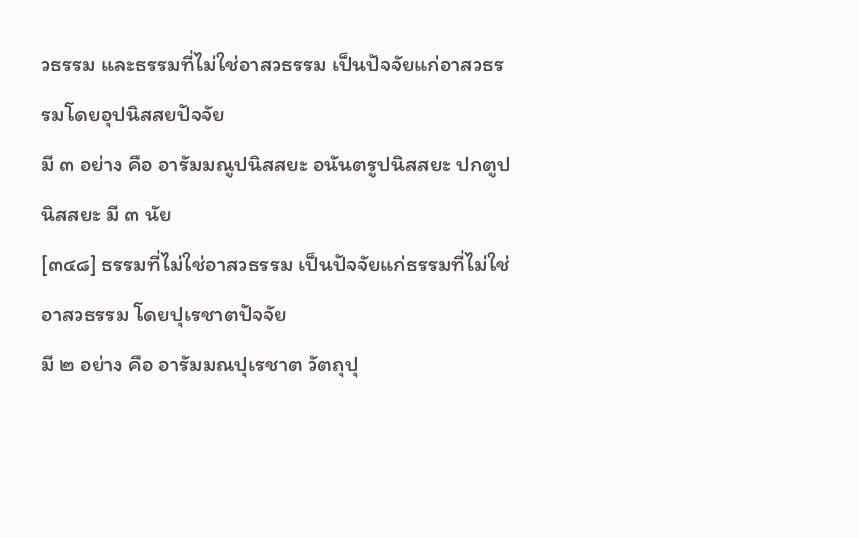วธรรม และธรรมที่ไม่ใช่อาสวธรรม เป็นปัจจัยแก่อาสวธรรมโดยอุปนิสสยปัจจัย
มี ๓ อย่าง คือ อารัมมณูปนิสสยะ อนันตรูปนิสสยะ ปกตูปนิสสยะ มี ๓ นัย
[๓๔๘] ธรรมที่ไม่ใช่อาสวธรรม เป็นปัจจัยแก่ธรรมที่ไม่ใช่อาสวธรรม โดยปุเรชาตปัจจัย
มี ๒ อย่าง คือ อารัมมณปุเรชาต วัตถุปุ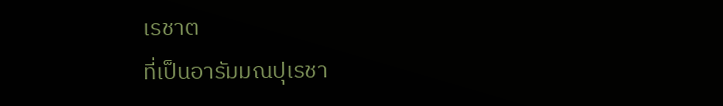เรชาต
ที่เป็นอารัมมณปุเรชา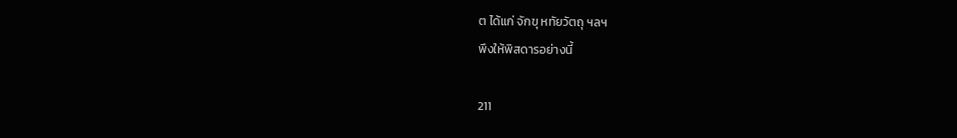ต ได้แก่ จักขุ หทัยวัตถุ ฯลฯ
พึงให้พิสดารอย่างนี้

211